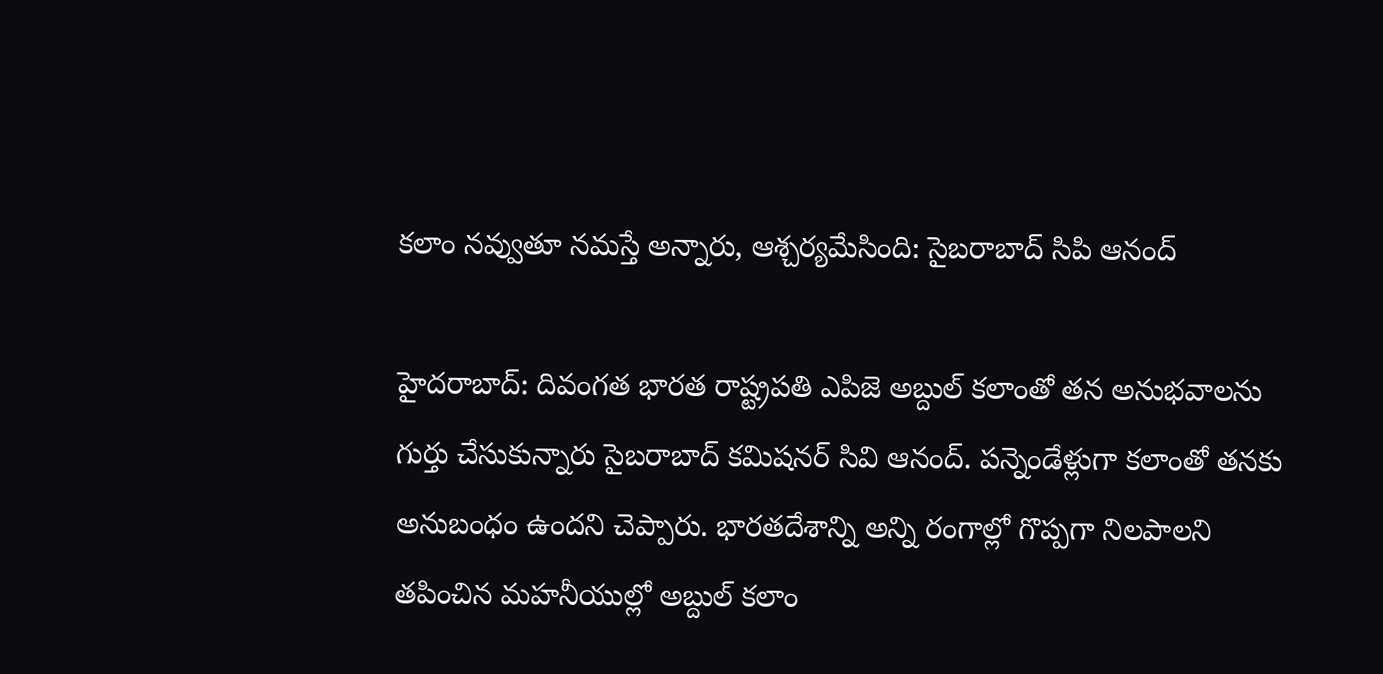కలాం నవ్వుతూ నమస్తే అన్నారు, ఆశ్చర్యమేసింది: సైబరాబాద్ సిపి ఆనంద్

హైదరాబాద్: దివంగత భారత రాష్ట్రపతి ఎపిజె అబ్దుల్ కలాంతో తన అనుభవాలను గుర్తు చేసుకున్నారు సైబరాబాద్ కమిషనర్ సివి ఆనంద్. పన్నెండేళ్లుగా కలాంతో తనకు అనుబంధం ఉందని చెప్పారు. భారతదేశాన్ని అన్ని రంగాల్లో గొప్పగా నిలపాలని తపించిన మహనీయుల్లో అబ్దుల్ కలాం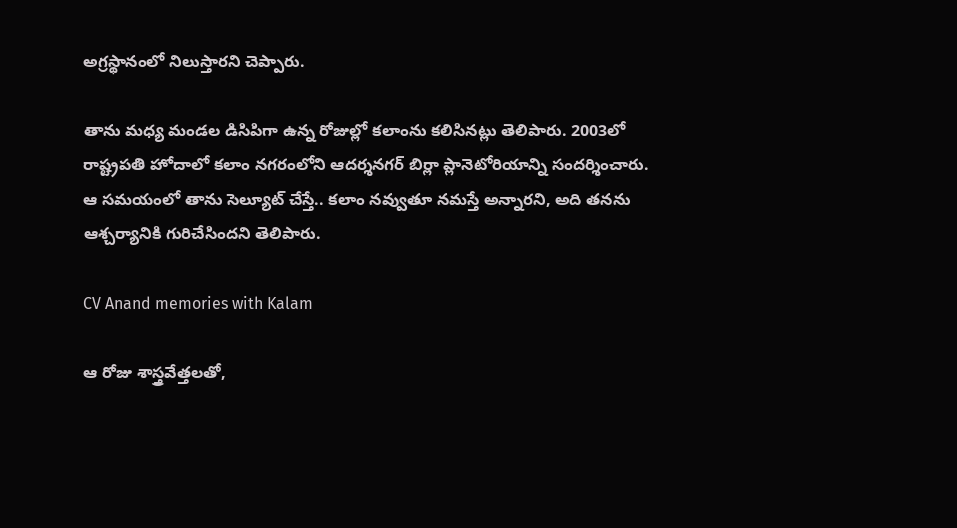అగ్రస్థానంలో నిలుస్తారని చెప్పారు.

తాను మధ్య మండల డిసిపిగా ఉన్న రోజుల్లో కలాంను కలిసినట్లు తెలిపారు. 2003లో రాష్ట్రపతి హోదాలో కలాం నగరంలోని ఆదర్శనగర్ బిర్లా ప్లానెటోరియాన్ని సందర్శించారు. ఆ సమయంలో తాను సెల్యూట్ చేస్తే.. కలాం నవ్వుతూ నమస్తే అన్నారని, అది తనను ఆశ్చర్యానికి గురిచేసిందని తెలిపారు.

CV Anand memories with Kalam

ఆ రోజు శాస్త్రవేత్తలతో,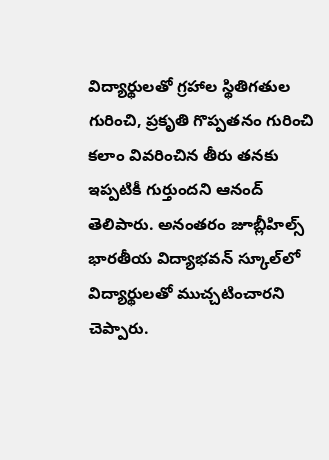విద్యార్థులతో గ్రహాల స్థితిగతుల గురించి, ప్రకృతి గొప్పతనం గురించి కలాం వివరించిన తీరు తనకు ఇప్పటికీ గుర్తుందని ఆనంద్ తెలిపారు. అనంతరం జూబ్లీహిల్స్ భారతీయ విద్యాభవన్ స్కూల్‌లో విద్యార్థులతో ముచ్చటించారని చెప్పారు.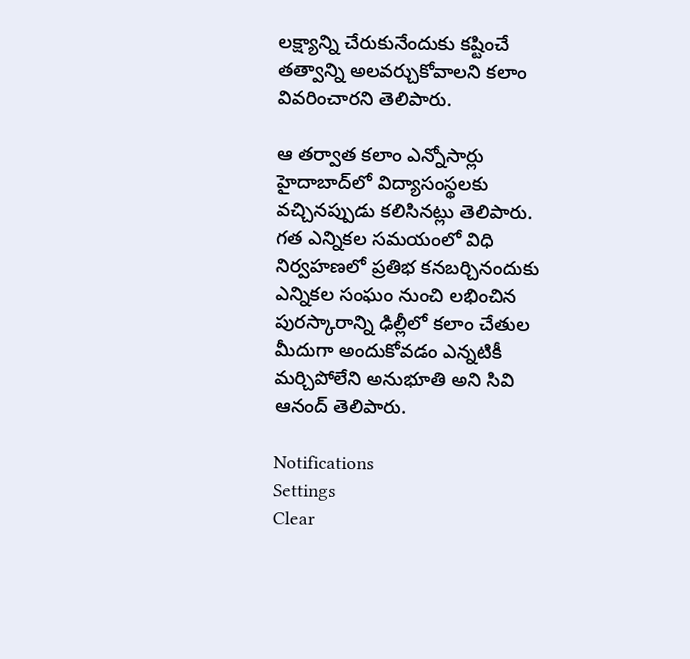లక్ష్యాన్ని చేరుకునేందుకు కష్టించే తత్వాన్ని అలవర్చుకోవాలని కలాం వివరించారని తెలిపారు.

ఆ తర్వాత కలాం ఎన్నోసార్లు హైదాబాద్‌లో విద్యాసంస్థలకు వచ్చినప్పుడు కలిసినట్లు తెలిపారు. గత ఎన్నికల సమయంలో విధి నిర్వహణలో ప్రతిభ కనబర్చినందుకు ఎన్నికల సంఘం నుంచి లభించిన పురస్కారాన్ని ఢిల్లీలో కలాం చేతుల మీదుగా అందుకోవడం ఎన్నటికీ మర్చిపోలేని అనుభూతి అని సివి ఆనంద్ తెలిపారు.

Notifications
Settings
Clear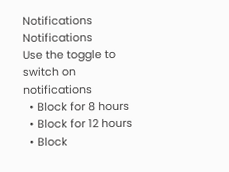Notifications
Notifications
Use the toggle to switch on notifications
  • Block for 8 hours
  • Block for 12 hours
  • Block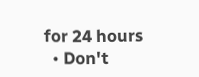for 24 hours
  • Don't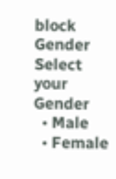block
Gender
Select your Gender
  • Male
  • Female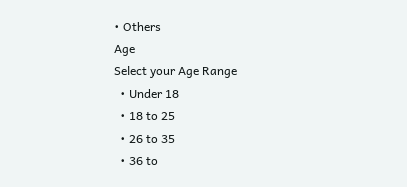• Others
Age
Select your Age Range
  • Under 18
  • 18 to 25
  • 26 to 35
  • 36 to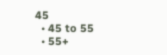45
  • 45 to 55
  • 55+